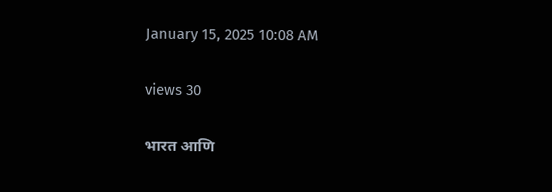January 15, 2025 10:08 AM

views 30

भारत आणि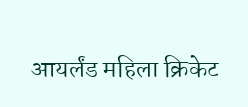आयर्लंड महिला क्रिकेट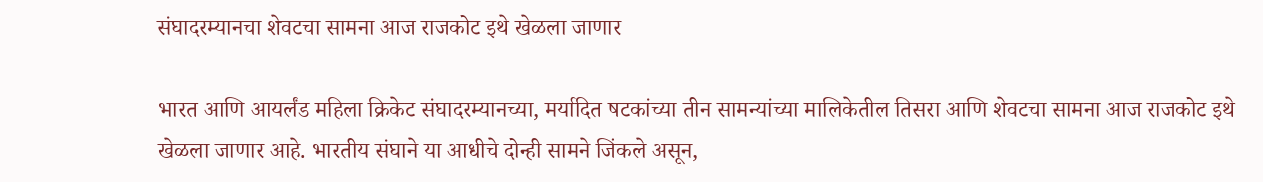संघादरम्यानचा शेवटचा सामना आज राजकोट इथे खेळला जाणार

भारत आणि आयर्लंड महिला क्रिकेट संघादरम्यानच्या, मर्यादित षटकांच्या तीन सामन्यांच्या मालिकेतील तिसरा आणि शेवटचा सामना आज राजकोट इथे खेळला जाणार आहे. भारतीय संघाने या आधीचे दोन्ही सामने जिंकले असून,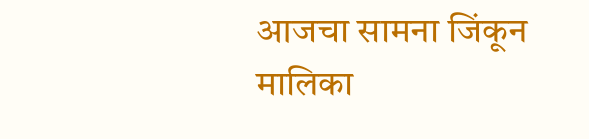आजचा सामना जिंकून मालिका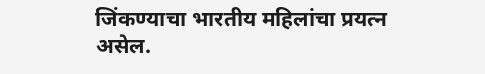जिंकण्याचा भारतीय महिलांचा प्रयत्न असेल.